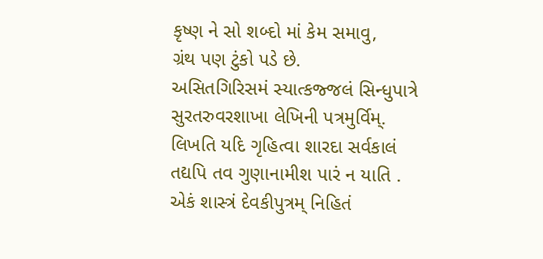કૃષ્ણ ને સો શબ્દો માં કેમ સમાવુ,
ગ્રંથ પણ ટુંકો પડે છે.
અસિતગિરિસમં સ્યાત્કજ્જલં સિન્ધુપાત્રે
સુરતરુવરશાખા લેખિની પત્રમુર્વિમ્.
લિખતિ યદિ ગૃહિત્વા શારદા સર્વકાલં
તદ્યપિ તવ ગુણાનામીશ પારં ન યાતિ .
એકં શાસ્ત્રં દેવકીપુત્રમ્ નિહિતં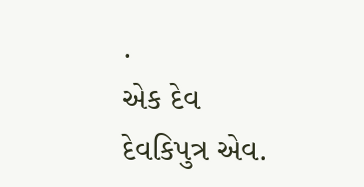.
એક દેવ દેવકિપુત્ર એવ.